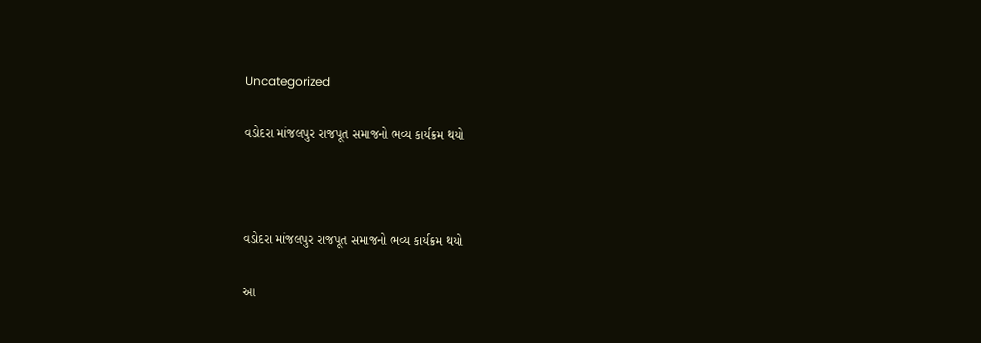Uncategorized

વડોદરા માંજલપુર રાજપૂત સમાજનો ભવ્ય કાર્યક્રમ થયો



વડોદરા માંજલપુર રાજપૂત સમાજનો ભવ્ય કાર્યક્રમ થયો

આ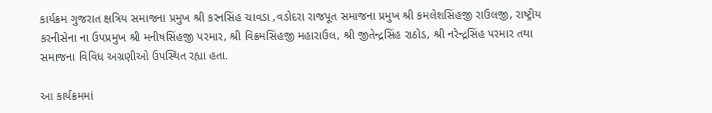કાર્યક્રમ ગુજરાત ક્ષત્રિય સમાજના પ્રમુખ શ્રી કરનસિંહ ચાવડા ,વડોદરા રાજપૂત સમાજના પ્રમુખ શ્રી કમલેશસિંહજી રાઉલજી, રાષ્ટ્રીય કરનીસેના ના ઉપપ્રમુખ શ્રી મનીષસિંહજી પરમાર, શ્રી વિક્રમસિંહજી મહારાઉલ, શ્રી જીતેન્દ્રસિંહ રાઠોડ, શ્રી નરેન્દ્રસિંહ પરમાર તથા સમાજના વિવિધ અગ્રણીઓ ઉપસ્થિત રહ્યા હતા.

આ કાર્યક્રમમાં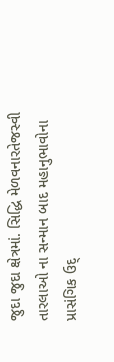જુદા જુદા ક્ષેત્રમાં. સિદ્ધિ મેળવનારતેજસ્વી તારલાઓ ના સન્માન બાદ મહાનુભાવોના પ્રાસંગિક ઉદ્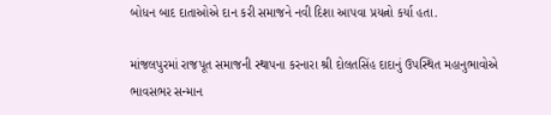બોધન બાદ દાતાઓએ દાન કરી સમાજને નવી દિશા આપવા પ્રયત્નો કર્યા હતા.

માંજલપુરમાં રાજપૂત સમાજની સ્થાપના કરનારા શ્રી દોલતસિંહ દાદાનું ઉપસ્થિત મહાનુભાવોએ ભાવસભર સન્માન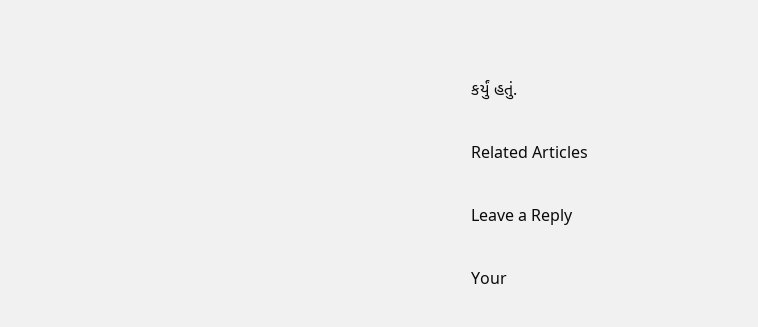કર્યું હતું.

Related Articles

Leave a Reply

Your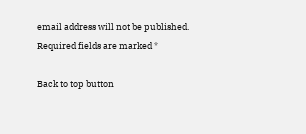email address will not be published. Required fields are marked *

Back to top button